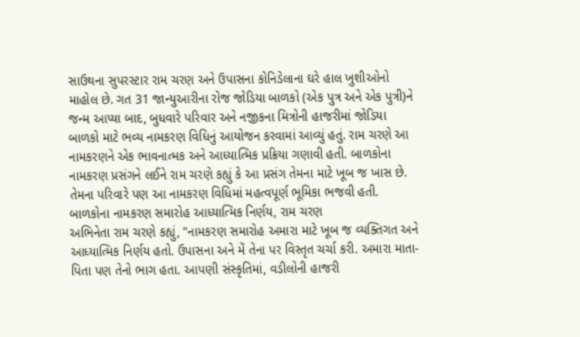સાઉથના સુપરસ્ટાર રામ ચરણ અને ઉપાસના કોનિડેલાના ઘરે હાલ ખુશીઓનો માહોલ છે. ગત 31 જાન્યુઆરીના રોજ જોડિયા બાળકો (એક પુત્ર અને એક પુત્રી)ને જન્મ આપ્યા બાદ, બુધવારે પરિવાર અને નજીકના મિત્રોની હાજરીમાં જોડિયા બાળકો માટે ભવ્ય નામકરણ વિધિનું આયોજન કરવામાં આવ્યું હતું. રામ ચરણે આ નામકરણને એક ભાવનાત્મક અને આધ્યાત્મિક પ્રક્રિયા ગણાવી હતી. બાળકોના નામકરણ પ્રસંગને લઈને રામ ચરણે કહ્યું કે આ પ્રસંગ તેમના માટે ખૂબ જ ખાસ છે. તેમના પરિવારે પણ આ નામકરણ વિધિમાં મહત્વપૂર્ણ ભૂમિકા ભજવી હતી.
બાળકોના નામકરણ સમારોહ આધ્યાત્મિક નિર્ણય, રામ ચરણ
અભિનેતા રામ ચરણે કહ્યું, "નામકરણ સમારોહ અમારા માટે ખૂબ જ વ્યક્તિગત અને આધ્યાત્મિક નિર્ણય હતો. ઉપાસના અને મેં તેના પર વિસ્તૃત ચર્ચા કરી. અમારા માતા-પિતા પણ તેનો ભાગ હતા. આપણી સંસ્કૃતિમાં, વડીલોની હાજરી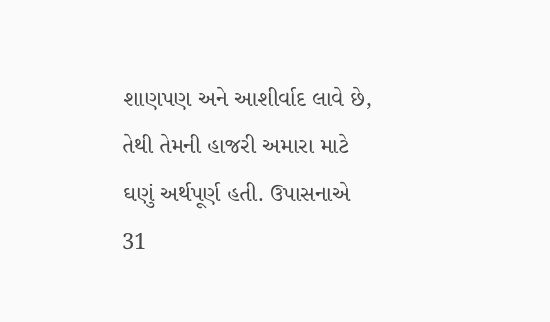શાણપણ અને આશીર્વાદ લાવે છે, તેથી તેમની હાજરી અમારા માટે ઘણું અર્થપૂર્ણ હતી. ઉપાસનાએ 31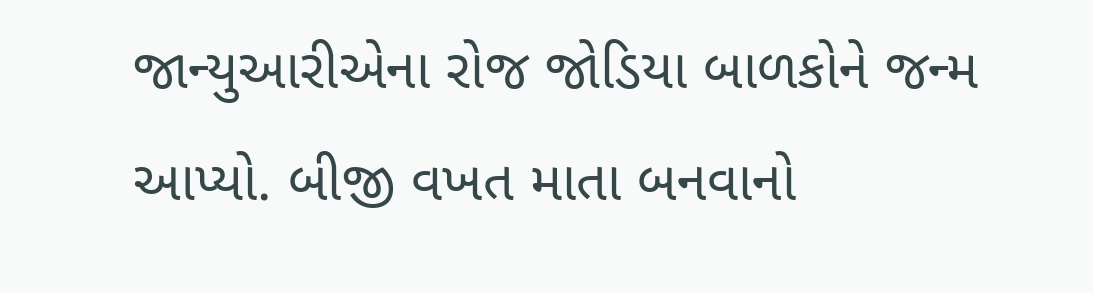જાન્યુઆરીએના રોજ જોડિયા બાળકોને જન્મ આપ્યો. બીજી વખત માતા બનવાનો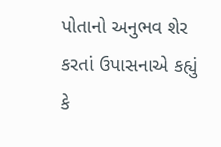પોતાનો અનુભવ શેર કરતાં ઉપાસનાએ કહ્યું કે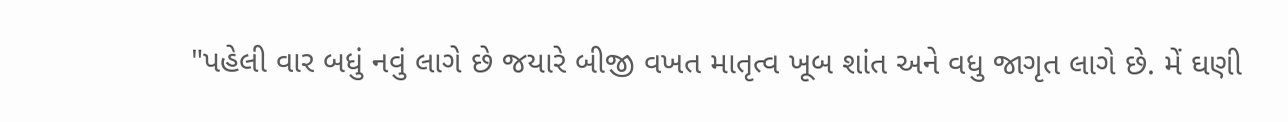"પહેલી વાર બધું નવું લાગે છે જયારે બીજી વખત માતૃત્વ ખૂબ શાંત અને વધુ જાગૃત લાગે છે. મેં ઘણી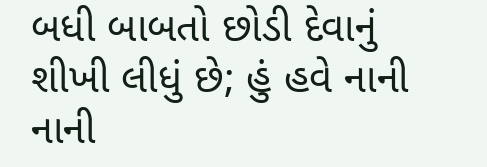બધી બાબતો છોડી દેવાનું શીખી લીધું છે; હું હવે નાની નાની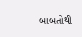બાબતોથી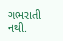ગભરાતી નથી.